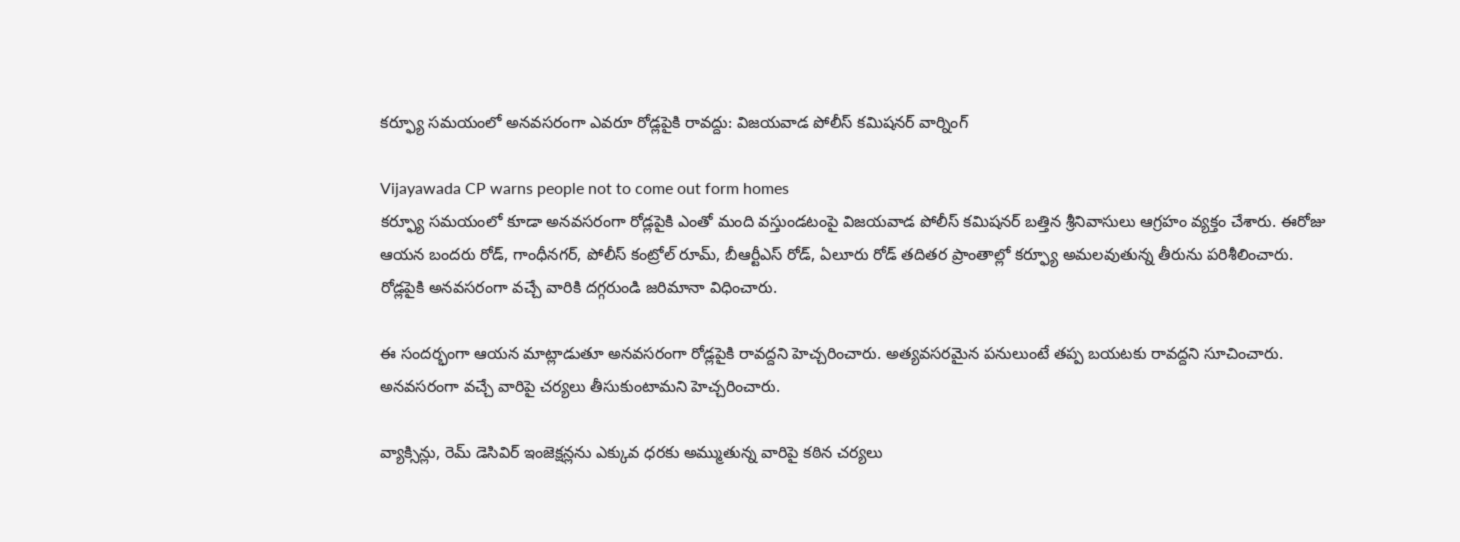కర్ఫ్యూ సమయంలో అనవసరంగా ఎవరూ రోడ్లపైకి రావద్దు: విజయవాడ పోలీస్ కమిషనర్ వార్నింగ్

Vijayawada CP warns people not to come out form homes
కర్ఫ్యూ సమయంలో కూడా అనవసరంగా రోడ్లపైకి ఎంతో మంది వస్తుండటంపై విజయవాడ పోలీస్ కమిషనర్ బత్తిన శ్రీనివాసులు ఆగ్రహం వ్యక్తం చేశారు. ఈరోజు ఆయన బందరు రోడ్, గాంధీనగర్, పోలీస్ కంట్రోల్ రూమ్, బీఆర్టీఎస్ రోడ్, ఏలూరు రోడ్ తదితర ప్రాంతాల్లో కర్ఫ్యూ అమలవుతున్న తీరును పరిశీలించారు. రోడ్లపైకి అనవసరంగా వచ్చే వారికి దగ్గరుండి జరిమానా విధించారు.

ఈ సందర్భంగా ఆయన మాట్లాడుతూ అనవసరంగా రోడ్లపైకి రావద్దని హెచ్చరించారు. అత్యవసరమైన పనులుంటే తప్ప బయటకు రావద్దని సూచించారు. అనవసరంగా వచ్చే వారిపై చర్యలు తీసుకుంటామని హెచ్చరించారు.

వ్యాక్సిన్లు, రెమ్ డెసివిర్ ఇంజెక్షన్లను ఎక్కువ ధరకు అమ్ముతున్న వారిపై కఠిన చర్యలు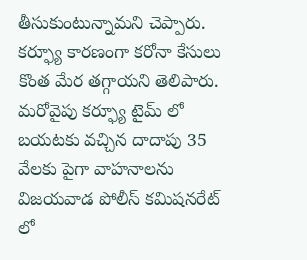తీసుకుంటున్నామని చెప్పారు. కర్ఫ్యూ కారణంగా కరోనా కేసులు కొంత మేర తగ్గాయని తెలిపారు. మరోవైపు కర్ఫ్యూ టైమ్ లో బయటకు వచ్చిన దాదాపు 35 వేలకు పైగా వాహనాలను విజయవాడ పోలీస్ కమిషనరేట్ లో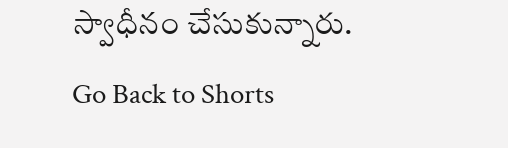స్వాధీనం చేసుకున్నారు.
Go Back to Shorts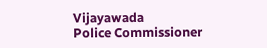Vijayawada
Police Commissioner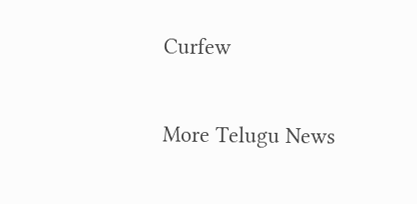Curfew

More Telugu News